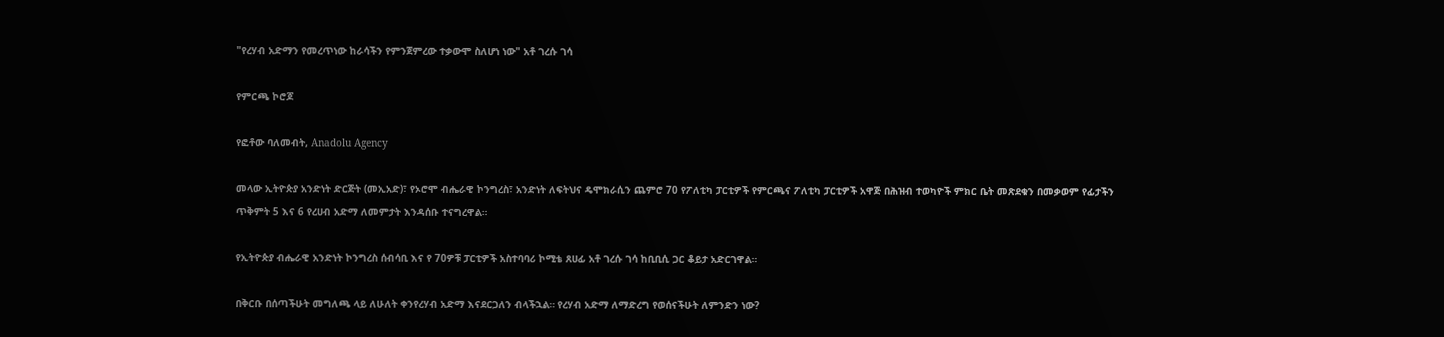"የረሃብ አድማን የመረጥነው ከራሳችን የምንጀምረው ተቃውሞ ስለሆነ ነው" አቶ ገረሱ ገሳ

የምርጫ ኮሮጆ

የፎቶው ባለመብት, Anadolu Agency

መላው ኢትዮጵያ አንድነት ድርጅት (መኢአድ)፣ የኦሮሞ ብሔራዊ ኮንግረስ፣ አንድነት ለፍትህና ዴሞክራሲን ጨምሮ 70 የፖለቲካ ፓርቲዎች የምርጫና ፖለቲካ ፓርቲዎች አዋጅ በሕዝብ ተወካዮች ምክር ቤት መጽደቁን በመቃወም የፊታችን ጥቅምት 5 እና 6 የረሀብ አድማ ለመምታት እንዳሰቡ ተናግረዋል።

የኢትዮጵያ ብሔራዊ አንድነት ኮንግረስ ሰብሳቢ እና የ 70ዎቹ ፓርቲዎች አስተባባሪ ኮሚቴ ጸሀፊ አቶ ገረሱ ገሳ ከቢቢሲ ጋር ቆይታ አድርገዋል።

በቅርቡ በሰጣችሁት መግለጫ ላይ ለሁለት ቀንየረሃብ አድማ እናደርጋለን ብላችኋል። የረሃብ አድማ ለማድረግ የወሰናችሁት ለምንድን ነው?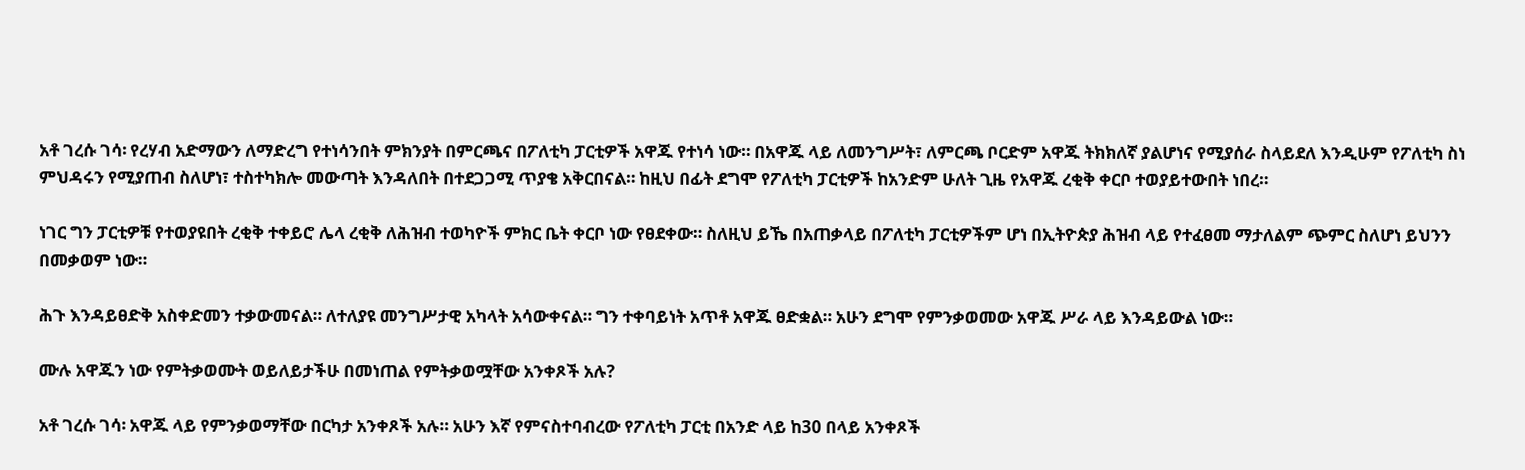አቶ ገረሱ ገሳ፡ የረሃብ አድማውን ለማድረግ የተነሳንበት ምክንያት በምርጫና በፖለቲካ ፓርቲዎች አዋጁ የተነሳ ነው። በአዋጁ ላይ ለመንግሥት፣ ለምርጫ ቦርድም አዋጁ ትክክለኛ ያልሆነና የሚያሰራ ስላይደለ እንዲሁም የፖለቲካ ስነ ምህዳሩን የሚያጠብ ስለሆነ፣ ተስተካክሎ መውጣት እንዳለበት በተደጋጋሚ ጥያቄ አቅርበናል። ከዚህ በፊት ደግሞ የፖለቲካ ፓርቲዎች ከአንድም ሁለት ጊዜ የአዋጁ ረቂቅ ቀርቦ ተወያይተውበት ነበረ።

ነገር ግን ፓርቲዎቹ የተወያዩበት ረቂቅ ተቀይሮ ሌላ ረቂቅ ለሕዝብ ተወካዮች ምክር ቤት ቀርቦ ነው የፀደቀው። ስለዚህ ይኼ በአጠቃላይ በፖለቲካ ፓርቲዎችም ሆነ በኢትዮጵያ ሕዝብ ላይ የተፈፀመ ማታለልም ጭምር ስለሆነ ይህንን በመቃወም ነው።

ሕጉ እንዳይፀድቅ አስቀድመን ተቃውመናል። ለተለያዩ መንግሥታዊ አካላት አሳውቀናል። ግን ተቀባይነት አጥቶ አዋጁ ፀድቋል። አሁን ደግሞ የምንቃወመው አዋጁ ሥራ ላይ እንዳይውል ነው።

ሙሉ አዋጁን ነው የምትቃወሙት ወይለይታችሁ በመነጠል የምትቃወሟቸው አንቀጾች አሉ?

አቶ ገረሱ ገሳ፡ አዋጁ ላይ የምንቃወማቸው በርካታ አንቀጾች አሉ። አሁን እኛ የምናስተባብረው የፖለቲካ ፓርቲ በአንድ ላይ ከ30 በላይ አንቀጾች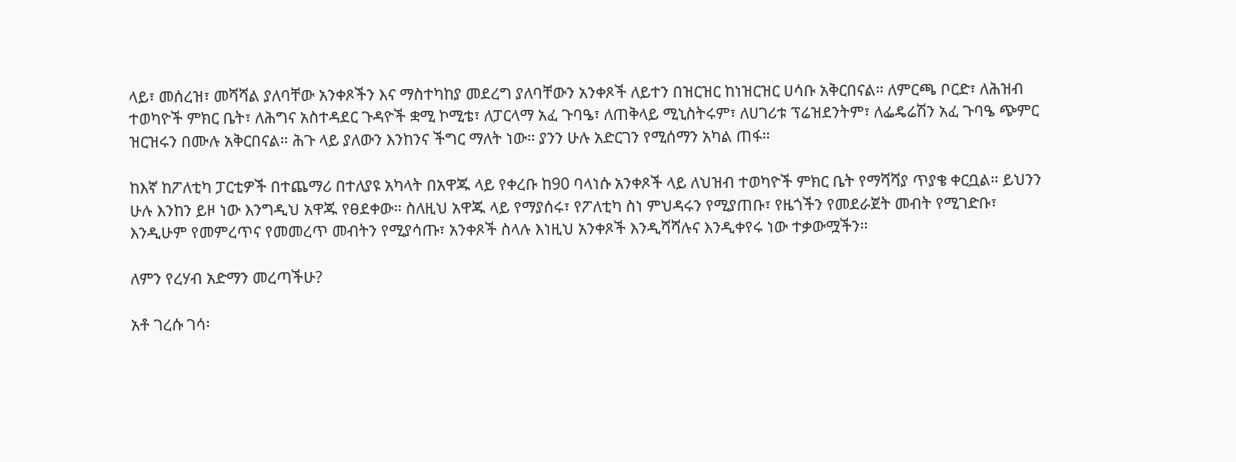ላይ፣ መሰረዝ፣ መሻሻል ያለባቸው አንቀጾችን እና ማስተካከያ መደረግ ያለባቸውን አንቀጾች ለይተን በዝርዝር ከነዝርዝር ሀሳቡ አቅርበናል። ለምርጫ ቦርድ፣ ለሕዝብ ተወካዮች ምክር ቤት፣ ለሕግና አስተዳደር ጉዳዮች ቋሚ ኮሚቴ፣ ለፓርላማ አፈ ጉባዔ፣ ለጠቅላይ ሚኒስትሩም፣ ለሀገሪቱ ፕሬዝደንትም፣ ለፌዴሬሽን አፈ ጉባዔ ጭምር ዝርዝሩን በሙሉ አቅርበናል። ሕጉ ላይ ያለውን እንከንና ችግር ማለት ነው። ያንን ሁሉ አድርገን የሚሰማን አካል ጠፋ።

ከእኛ ከፖለቲካ ፓርቲዎች በተጨማሪ በተለያዩ አካላት በአዋጁ ላይ የቀረቡ ከ90 ባላነሱ አንቀጾች ላይ ለህዝብ ተወካዮች ምክር ቤት የማሻሻያ ጥያቄ ቀርቧል። ይህንን ሁሉ እንከን ይዞ ነው እንግዲህ አዋጁ የፀደቀው። ስለዚህ አዋጁ ላይ የማያሰሩ፣ የፖለቲካ ስነ ምህዳሩን የሚያጠቡ፣ የዜጎችን የመደራጀት መብት የሚገድቡ፣ እንዲሁም የመምረጥና የመመረጥ መብትን የሚያሳጡ፣ አንቀጾች ስላሉ እነዚህ አንቀጾች እንዲሻሻሉና እንዲቀየሩ ነው ተቃውሟችን።

ለምን የረሃብ አድማን መረጣችሁ?

አቶ ገረሱ ገሳ፡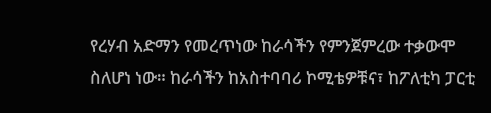የረሃብ አድማን የመረጥነው ከራሳችን የምንጀምረው ተቃውሞ ስለሆነ ነው። ከራሳችን ከአስተባባሪ ኮሚቴዎቹና፣ ከፖለቲካ ፓርቲ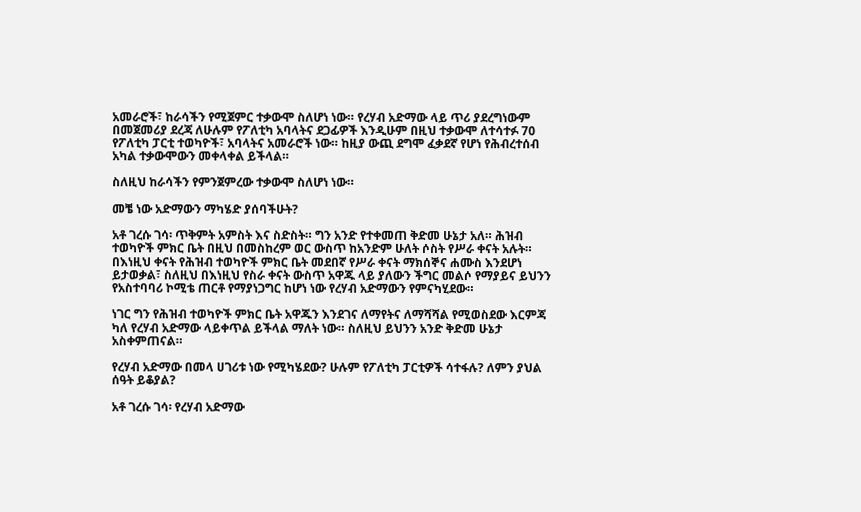አመራሮች፣ ከራሳችን የሚጀምር ተቃውሞ ስለሆነ ነው። የረሃብ አድማው ላይ ጥሪ ያደረግነውም በመጀመሪያ ደረጃ ለሁሉም የፖለቲካ አባላትና ደጋፊዎች እንዲሁም በዚህ ተቃውሞ ለተሳተፉ 70 የፖለቲካ ፓርቲ ተወካዮች፣ አባላትና አመራሮች ነው። ከዚያ ውጪ ደግሞ ፈቃደኛ የሆነ የሕብረተሰብ አካል ተቃውሞውን መቀላቀል ይችላል።

ስለዚህ ከራሳችን የምንጀምረው ተቃውሞ ስለሆነ ነው።

መቼ ነው አድማውን ማካሄድ ያሰባችሁት?

አቶ ገረሱ ገሳ፡ ጥቅምት አምስት እና ስድስት። ግን አንድ የተቀመጠ ቅድመ ሁኔታ አለ። ሕዝብ ተወካዮች ምክር ቤት በዚህ በመስከረም ወር ውስጥ ከአንድም ሁለት ሶስት የሥራ ቀናት አሉት። በእነዚህ ቀናት የሕዝብ ተወካዮች ምክር ቤት መደበኛ የሥራ ቀናት ማክሰኞና ሐሙስ እንደሆነ ይታወቃል፣ ስለዚህ በእነዚህ የስራ ቀናት ውስጥ አዋጁ ላይ ያለውን ችግር መልሶ የማያይና ይህንን የአስተባባሪ ኮሚቴ ጠርቶ የማያነጋግር ከሆነ ነው የረሃብ አድማውን የምናካሂደው።

ነገር ግን የሕዝብ ተወካዮች ምክር ቤት አዋጁን እንደገና ለማየትና ለማሻሻል የሚወስደው እርምጃ ካለ የረሃብ አድማው ላይቀጥል ይችላል ማለት ነው። ስለዚህ ይህንን አንድ ቅድመ ሁኔታ አስቀምጠናል።

የረሃብ አድማው በመላ ሀገሪቱ ነው የሚካሄደው? ሁሉም የፖለቲካ ፓርቲዎች ሳተፋሉ? ለምን ያህል ሰዓት ይቆያል?

አቶ ገረሱ ገሳ፡ የረሃብ አድማው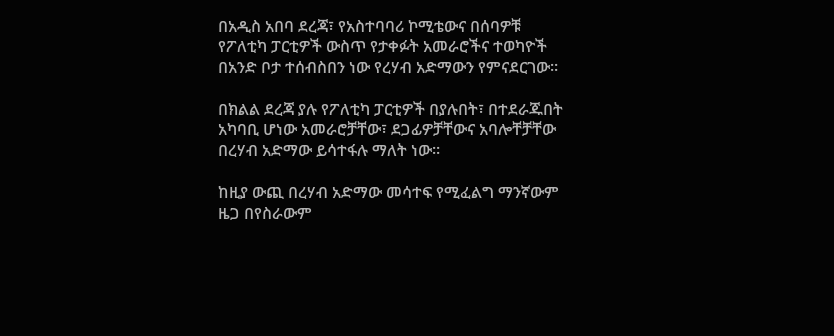በአዲስ አበባ ደረጃ፣ የአስተባባሪ ኮሚቴውና በሰባዎቹ የፖለቲካ ፓርቲዎች ውስጥ የታቀፉት አመራሮችና ተወካዮች በአንድ ቦታ ተሰብስበን ነው የረሃብ አድማውን የምናደርገው።

በክልል ደረጃ ያሉ የፖለቲካ ፓርቲዎች በያሉበት፣ በተደራጁበት አካባቢ ሆነው አመራሮቻቸው፣ ደጋፊዎቻቸውና አባሎቸቻቸው በረሃብ አድማው ይሳተፋሉ ማለት ነው።

ከዚያ ውጪ በረሃብ አድማው መሳተፍ የሚፈልግ ማንኛውም ዜጋ በየስራውም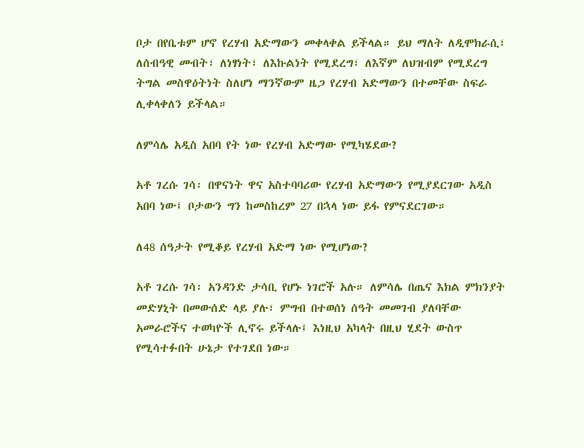ቦታ በየቤቱም ሆኖ የረሃብ አድማውን መቀላቀል ይችላል። ይህ ማለት ለዲሞክራሲ፣ ለሰብዓዊ መብት፣ ለነፃነት፣ ለእኩልነት የሚደረግ፣ ለእኛም ለህዝብም የሚደረግ ትግል መስዋዕትነት ስለሆነ ማንኛውም ዜጋ የረሃብ አድማውን በተመቸው ስፍራ ሊቀላቀለን ይችላል።

ለምሳሌ አዲስ አበባ የት ነው የረሃብ አድማው የሚካሄደው?

አቶ ገረሱ ገሳ፡ በዋናነት ዋና አስተባባሪው የረሃብ አድማውን የሚያደርገው አዲስ አበባ ነው፤ ቦታውን ግን ከመስከረም 27 በኋላ ነው ይፋ የምናደርገው።

ለ48 ሰዓታት የሚቆይ የረሃብ አድማ ነው የሚሆነው?

አቶ ገረሱ ገሳ፡ አንዳንድ ታሳቢ የሆኑ ነገሮች አሉ። ለምሳሌ በጤና እክል ምክንያት መድሃኒት በመውሰድ ላይ ያሉ፣ ምግብ በተወሰነ ሰዓት መመገብ ያለባቸው አመራሮችና ተወካዮች ሊኖሩ ይችላሉ፤ እነዚህ አካላት በዚህ ሂደት ውስጥ የሚሳተፉበት ሁኔታ የተገደበ ነው።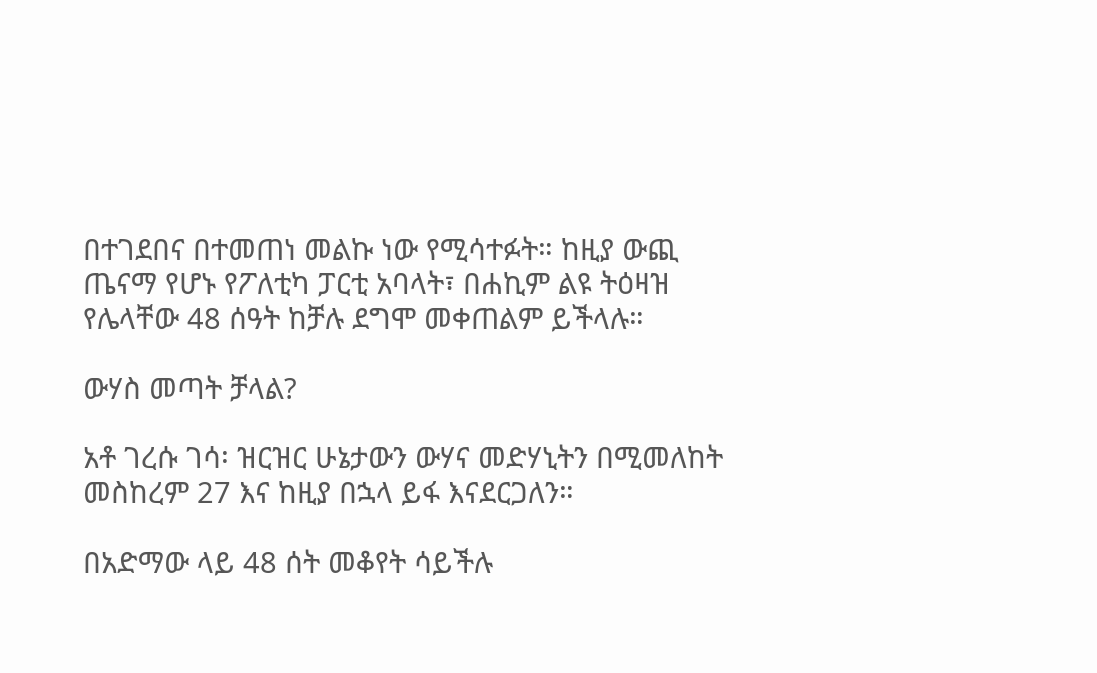በተገደበና በተመጠነ መልኩ ነው የሚሳተፉት። ከዚያ ውጪ ጤናማ የሆኑ የፖለቲካ ፓርቲ አባላት፣ በሐኪም ልዩ ትዕዛዝ የሌላቸው 48 ሰዓት ከቻሉ ደግሞ መቀጠልም ይችላሉ።

ውሃስ መጣት ቻላል?

አቶ ገረሱ ገሳ፡ ዝርዝር ሁኔታውን ውሃና መድሃኒትን በሚመለከት መስከረም 27 እና ከዚያ በኋላ ይፋ እናደርጋለን።

በአድማው ላይ 48 ሰት መቆየት ሳይችሉ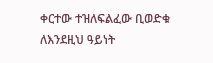ቀርተው ተዝለፍልፈው ቢወድቁ ለእንደዚህ ዓይነት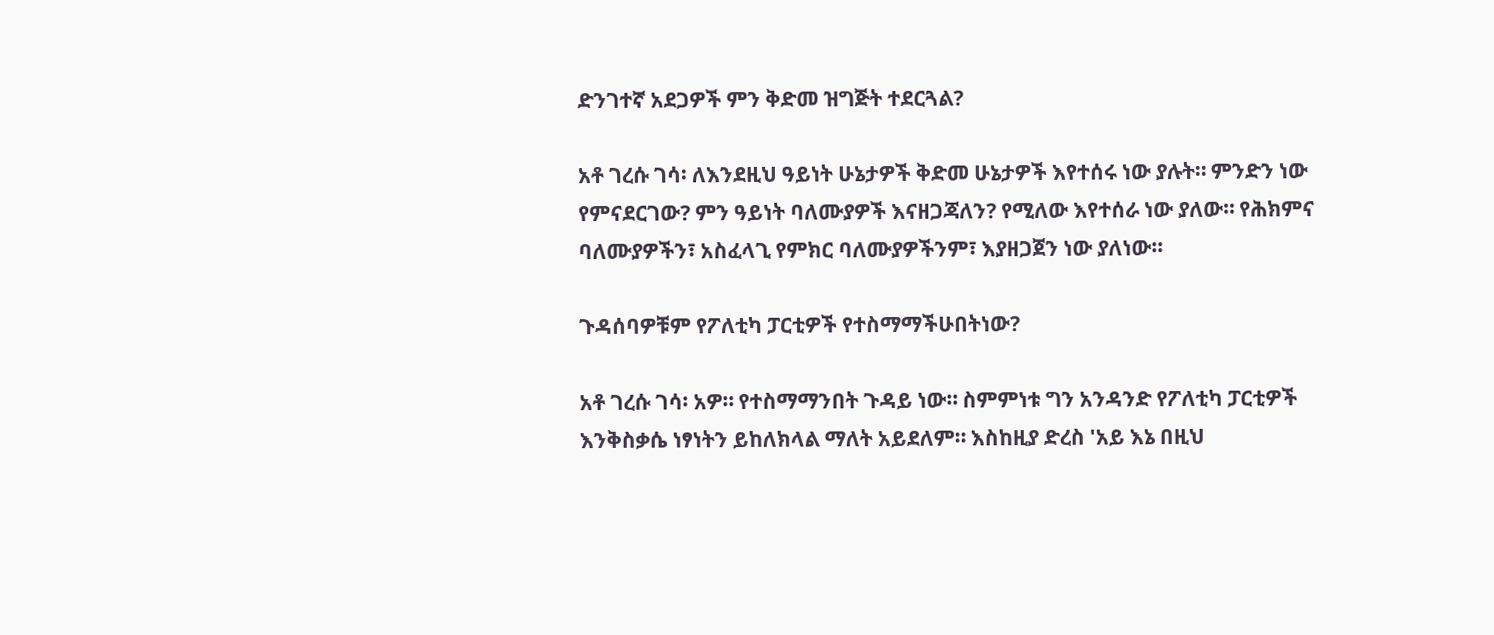ድንገተኛ አደጋዎች ምን ቅድመ ዝግጅት ተደርጓል?

አቶ ገረሱ ገሳ፡ ለእንደዚህ ዓይነት ሁኔታዎች ቅድመ ሁኔታዎች እየተሰሩ ነው ያሉት። ምንድን ነው የምናደርገው? ምን ዓይነት ባለሙያዎች እናዘጋጃለን? የሚለው እየተሰራ ነው ያለው። የሕክምና ባለሙያዎችን፣ አስፈላጊ የምክር ባለሙያዎችንም፣ እያዘጋጀን ነው ያለነው።

ጉዳሰባዎቹም የፖለቲካ ፓርቲዎች የተስማማችሁበትነው?

አቶ ገረሱ ገሳ፡ አዎ። የተስማማንበት ጉዳይ ነው። ስምምነቱ ግን አንዳንድ የፖለቲካ ፓርቲዎች እንቅስቃሴ ነፃነትን ይከለክላል ማለት አይደለም። እስከዚያ ድረስ 'አይ እኔ በዚህ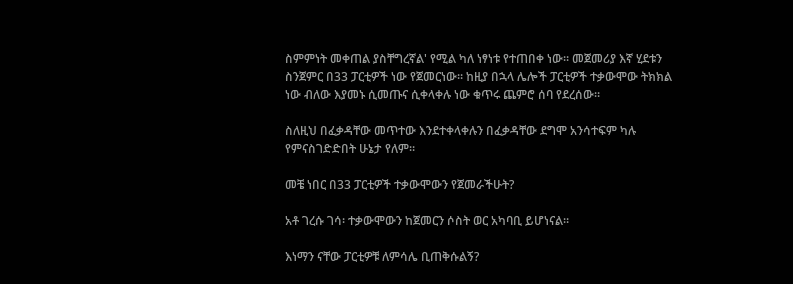ስምምነት መቀጠል ያስቸግረኛል' የሚል ካለ ነፃነቱ የተጠበቀ ነው። መጀመሪያ እኛ ሂደቱን ስንጀምር በ33 ፓርቲዎች ነው የጀመርነው። ከዚያ በኋላ ሌሎች ፓርቲዎች ተቃውሞው ትክክል ነው ብለው እያመኑ ሲመጡና ሲቀላቀሉ ነው ቁጥሩ ጨምሮ ሰባ የደረሰው።

ስለዚህ በፈቃዳቸው መጥተው እንደተቀላቀሉን በፈቃዳቸው ደግሞ አንሳተፍም ካሉ የምናስገድድበት ሁኔታ የለም።

መቼ ነበር በ33 ፓርቲዎች ተቃውሞውን የጀመራችሁት?

አቶ ገረሱ ገሳ፡ ተቃውሞውን ከጀመርን ሶስት ወር አካባቢ ይሆነናል።

እነማን ናቸው ፓርቲዎቹ ለምሳሌ ቢጠቅሱልኝ?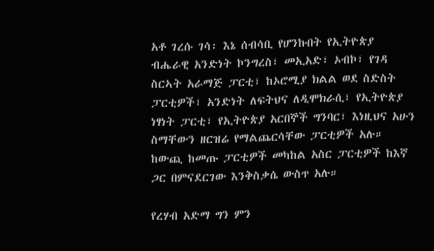አቶ ገረሱ ገሳ፡ እኔ ሰብሳቢ የሆንኩበት የኢትዮጵያ ብሔራዊ አንድነት ኮንግረስ፣ መኢአድ፣ ኦብኮ፣ የገዳ ስርኣት አራማጅ ፓርቲ፣ ከኦሮሚያ ክልል ወደ ስድስት ፓርቲዎች፣ አንድነት ለፍትህና ለዲሞክራሲ፣ የኢትዮጵያ ነፃነት ፓርቲ፣ የኢትዮጵያ አርበኞች ግንባር፣ እነዚህና አሁን ስማቸውን ዘርዝሬ የማልጨርሳቸው ፓርቲዎች አሉ። ከውጪ ከመጡ ፓርቲዎች መካከል አስር ፓርቲዎች ከእኛ ጋር በምናደርገው እንቅስቃሴ ውስጥ አሉ።

የረሃብ አድማ ግን ምን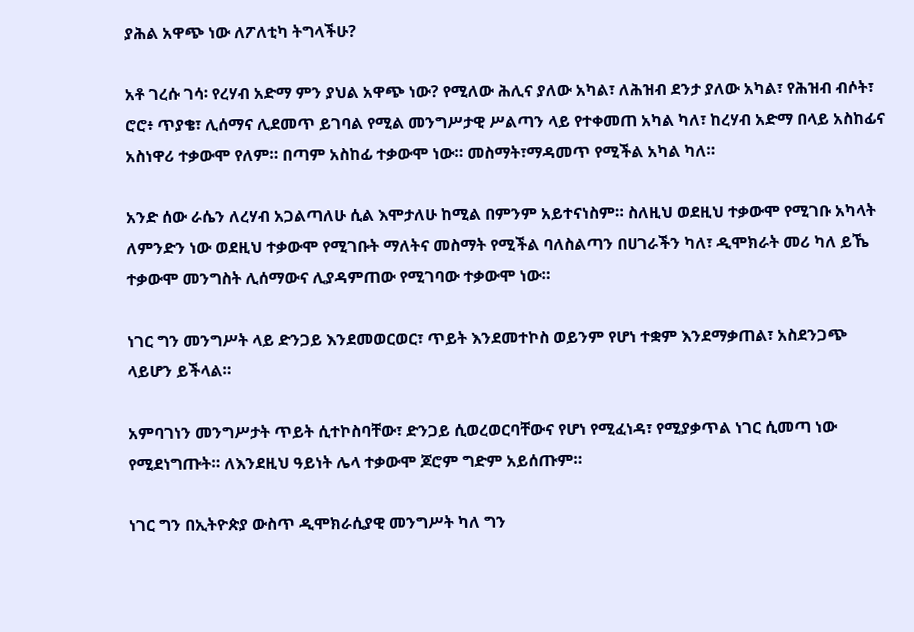ያሕል አዋጭ ነው ለፖለቲካ ትግላችሁ?

አቶ ገረሱ ገሳ፡ የረሃብ አድማ ምን ያህል አዋጭ ነው? የሚለው ሕሊና ያለው አካል፣ ለሕዝብ ደንታ ያለው አካል፣ የሕዝብ ብሶት፣ ሮሮ፥ ጥያቄ፣ ሊሰማና ሊደመጥ ይገባል የሚል መንግሥታዊ ሥልጣን ላይ የተቀመጠ አካል ካለ፣ ከረሃብ አድማ በላይ አስከፊና አስነዋሪ ተቃውሞ የለም። በጣም አስከፊ ተቃውሞ ነው። መስማት፣ማዳመጥ የሚችል አካል ካለ።

አንድ ሰው ራሴን ለረሃብ አጋልጣለሁ ሲል እሞታለሁ ከሚል በምንም አይተናነስም። ስለዚህ ወደዚህ ተቃውሞ የሚገቡ አካላት ለምንድን ነው ወደዚህ ተቃውሞ የሚገቡት ማለትና መስማት የሚችል ባለስልጣን በሀገራችን ካለ፣ ዲሞክራት መሪ ካለ ይኼ ተቃውሞ መንግስት ሊሰማውና ሊያዳምጠው የሚገባው ተቃውሞ ነው።

ነገር ግን መንግሥት ላይ ድንጋይ እንደመወርወር፣ ጥይት እንደመተኮስ ወይንም የሆነ ተቋም እንደማቃጠል፣ አስደንጋጭ ላይሆን ይችላል።

አምባገነን መንግሥታት ጥይት ሲተኮስባቸው፣ ድንጋይ ሲወረወርባቸውና የሆነ የሚፈነዳ፣ የሚያቃጥል ነገር ሲመጣ ነው የሚደነግጡት። ለእንደዚህ ዓይነት ሌላ ተቃውሞ ጆሮም ግድም አይሰጡም።

ነገር ግን በኢትዮጵያ ውስጥ ዲሞክራሲያዊ መንግሥት ካለ ግን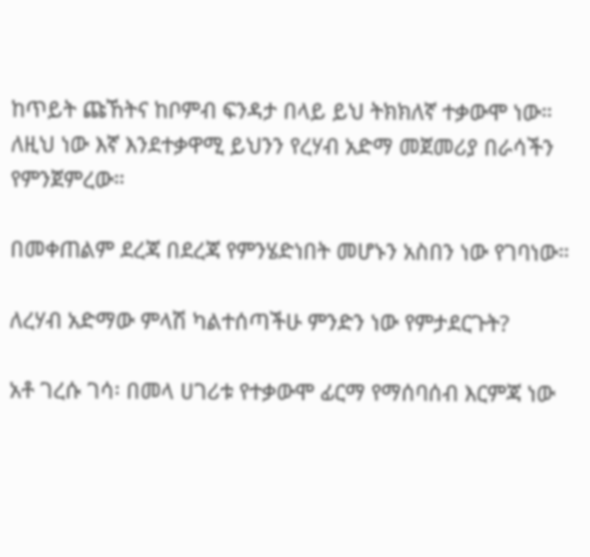ከጥይት ጩኸትና ከቦምብ ፍንዳታ በላይ ይህ ትክክለኛ ተቃውሞ ነው። ለዚህ ነው እኛ እንደተቃዋሚ ይህንን የረሃብ አድማ መጀመሪያ በራሳችን የምንጀምረው።

በመቀጠልም ደረጃ በደረጃ የምንሄድነበት መሆኑን አስበን ነው የገባነው።

ለረሃብ አድማው ምላሽ ካልተሰጣችሁ ምንድን ነው የምታደርጉት?

አቶ ገረሱ ገሳ፡ በመላ ሀገሪቱ የተቃውሞ ፊርማ የማሰባሰብ እርምጃ ነው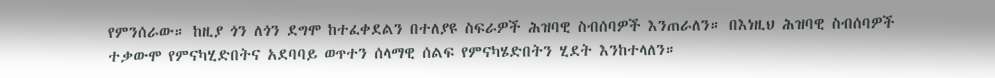የምንሰራው። ከዚያ ጎን ለጎን ደግሞ ከተፈቀደልን በተለያዩ ስፍራዎች ሕዝባዊ ስብሰባዎች እንጠራለን። በእነዚህ ሕዝባዊ ስብሰባዎች ተቃውሞ የምናካሂድበትና አደባባይ ወጥተን ሰላማዊ ሰልፍ የምናካሄድበትን ሂደት እንከተላለን።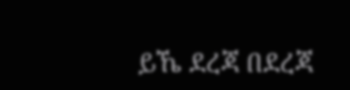ይኼ ደረጃ በደረጃ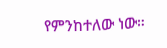የምንከተለው ነው።